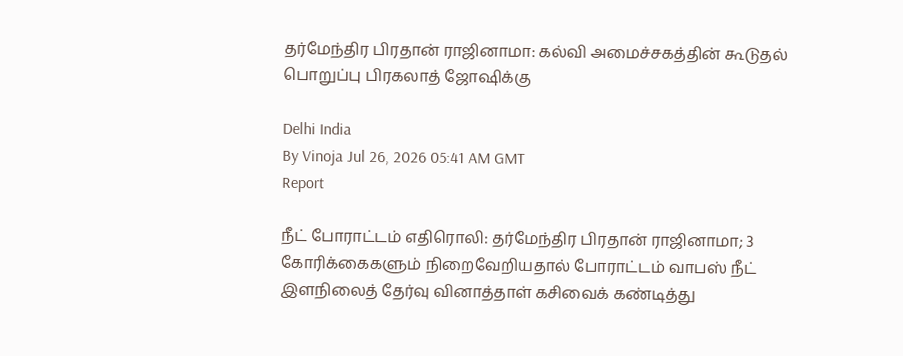தர்மேந்திர பிரதான் ராஜினாமா: கல்வி அமைச்சகத்தின் கூடுதல் பொறுப்பு பிரகலாத் ஜோஷிக்கு

Delhi India
By Vinoja Jul 26, 2026 05:41 AM GMT
Report

நீட் போராட்டம் எதிரொலி: தர்மேந்திர பிரதான் ராஜினாமா; 3 கோரிக்கைகளும் நிறைவேறியதால் போராட்டம் வாபஸ் நீட் இளநிலைத் தேர்வு வினாத்தாள் கசிவைக் கண்டித்து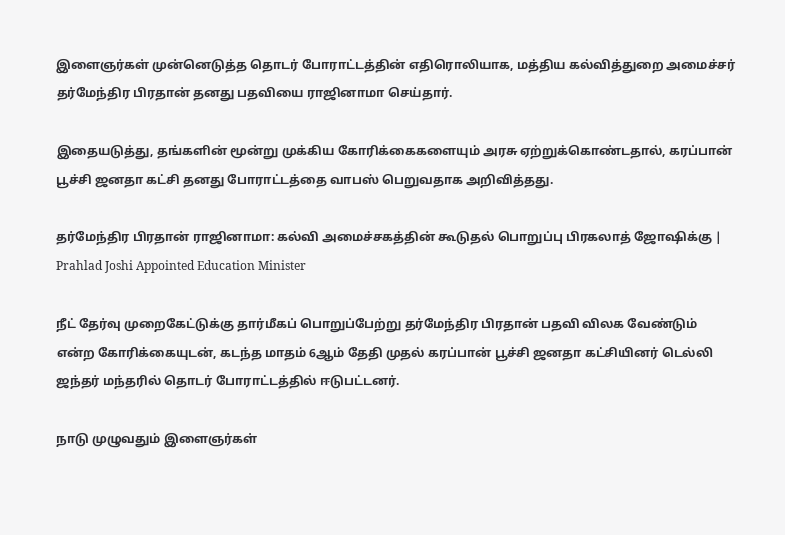இளைஞர்கள் முன்னெடுத்த தொடர் போராட்டத்தின் எதிரொலியாக, மத்திய கல்வித்துறை அமைச்சர் தர்மேந்திர பிரதான் தனது பதவியை ராஜினாமா செய்தார்.

இதையடுத்து, தங்களின் மூன்று முக்கிய கோரிக்கைகளையும் அரசு ஏற்றுக்கொண்டதால், கரப்பான் பூச்சி ஜனதா கட்சி தனது போராட்டத்தை வாபஸ் பெறுவதாக அறிவித்தது.

தர்மேந்திர பிரதான் ராஜினாமா: கல்வி அமைச்சகத்தின் கூடுதல் பொறுப்பு பிரகலாத் ஜோஷிக்கு | Prahlad Joshi Appointed Education Minister

நீட் தேர்வு முறைகேட்டுக்கு தார்மீகப் பொறுப்பேற்று தர்மேந்திர பிரதான் பதவி விலக வேண்டும் என்ற கோரிக்கையுடன், கடந்த மாதம் 6ஆம் தேதி முதல் கரப்பான் பூச்சி ஜனதா கட்சியினர் டெல்லி ஜந்தர் மந்தரில் தொடர் போராட்டத்தில் ஈடுபட்டனர்.

நாடு முழுவதும் இளைஞர்கள்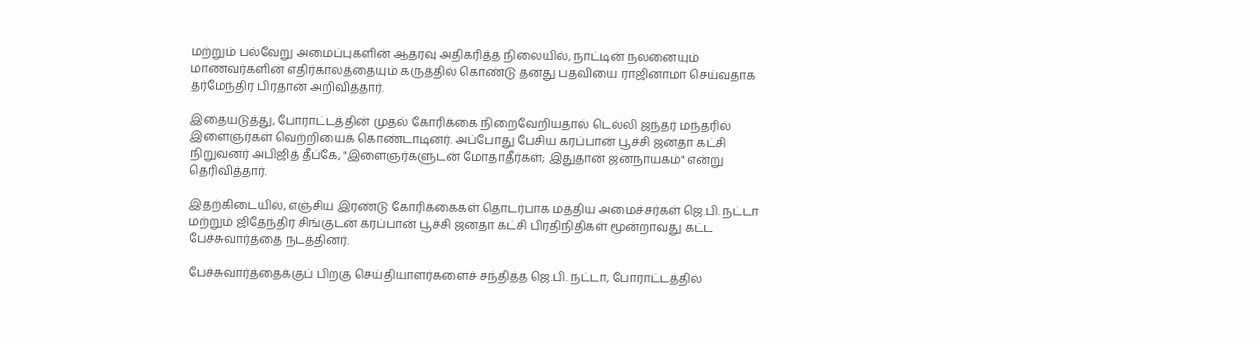மற்றும் பல்வேறு அமைப்புகளின் ஆதரவு அதிகரித்த நிலையில், நாட்டின் நலனையும் மாணவர்களின் எதிர்காலத்தையும் கருத்தில் கொண்டு தனது பதவியை ராஜினாமா செய்வதாக தர்மேந்திர பிரதான் அறிவித்தார்.

இதையடுத்து, போராட்டத்தின் முதல் கோரிக்கை நிறைவேறியதால் டெல்லி ஜந்தர் மந்தரில் இளைஞர்கள் வெற்றியைக் கொண்டாடினர். அப்போது பேசிய கரப்பான் பூச்சி ஜனதா கட்சி நிறுவனர் அபிஜித் தீப்கே, "இளைஞர்களுடன் மோதாதீர்கள்; இதுதான் ஜனநாயகம்" என்று தெரிவித்தார்.

இதற்கிடையில், எஞ்சிய இரண்டு கோரிக்கைகள் தொடர்பாக மத்திய அமைச்சர்கள் ஜெ.பி. நட்டா மற்றும் ஜிதேந்திர சிங்குடன் கரப்பான் பூச்சி ஜனதா கட்சி பிரதிநிதிகள் மூன்றாவது கட்ட பேச்சுவார்த்தை நடத்தினர்.

பேச்சுவார்த்தைக்குப் பிறகு செய்தியாளர்களைச் சந்தித்த ஜெ.பி. நட்டா, போராட்டத்தில்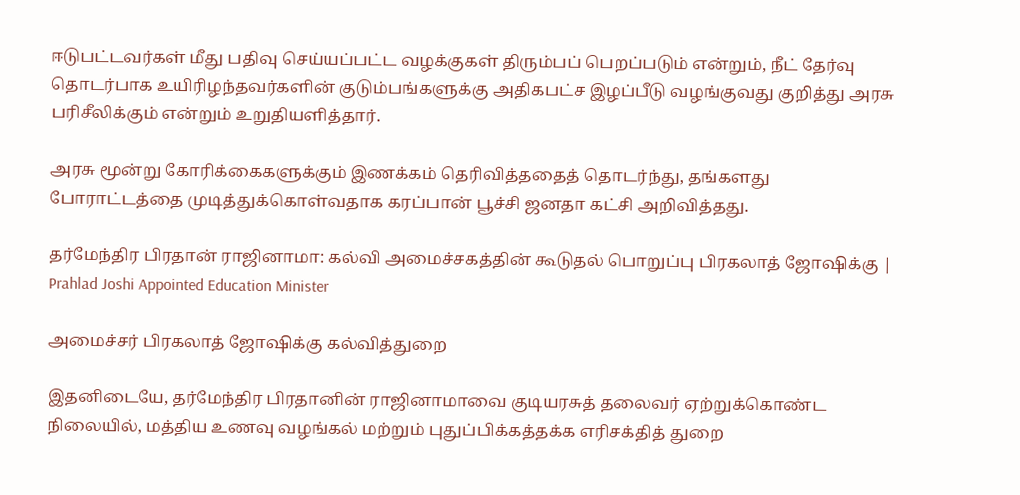ஈடுபட்டவர்கள் மீது பதிவு செய்யப்பட்ட வழக்குகள் திரும்பப் பெறப்படும் என்றும், நீட் தேர்வு தொடர்பாக உயிரிழந்தவர்களின் குடும்பங்களுக்கு அதிகபட்ச இழப்பீடு வழங்குவது குறித்து அரசு பரிசீலிக்கும் என்றும் உறுதியளித்தார்.

அரசு மூன்று கோரிக்கைகளுக்கும் இணக்கம் தெரிவித்ததைத் தொடர்ந்து, தங்களது போராட்டத்தை முடித்துக்கொள்வதாக கரப்பான் பூச்சி ஜனதா கட்சி அறிவித்தது.

தர்மேந்திர பிரதான் ராஜினாமா: கல்வி அமைச்சகத்தின் கூடுதல் பொறுப்பு பிரகலாத் ஜோஷிக்கு | Prahlad Joshi Appointed Education Minister

அமைச்சர் பிரகலாத் ஜோஷிக்கு கல்வித்துறை

இதனிடையே, தர்மேந்திர பிரதானின் ராஜினாமாவை குடியரசுத் தலைவர் ஏற்றுக்கொண்ட நிலையில், மத்திய உணவு வழங்கல் மற்றும் புதுப்பிக்கத்தக்க எரிசக்தித் துறை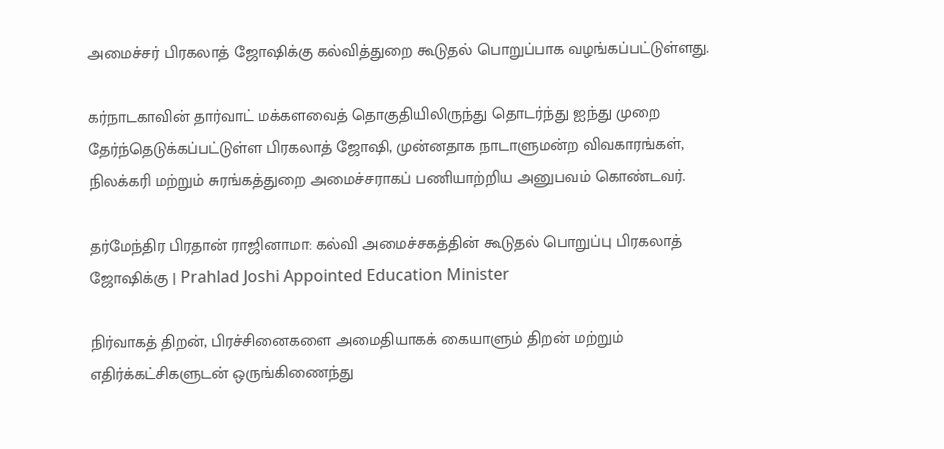அமைச்சர் பிரகலாத் ஜோஷிக்கு கல்வித்துறை கூடுதல் பொறுப்பாக வழங்கப்பட்டுள்ளது.

கர்நாடகாவின் தார்வாட் மக்களவைத் தொகுதியிலிருந்து தொடர்ந்து ஐந்து முறை தேர்ந்தெடுக்கப்பட்டுள்ள பிரகலாத் ஜோஷி, முன்னதாக நாடாளுமன்ற விவகாரங்கள், நிலக்கரி மற்றும் சுரங்கத்துறை அமைச்சராகப் பணியாற்றிய அனுபவம் கொண்டவர்.

தர்மேந்திர பிரதான் ராஜினாமா: கல்வி அமைச்சகத்தின் கூடுதல் பொறுப்பு பிரகலாத் ஜோஷிக்கு | Prahlad Joshi Appointed Education Minister

நிர்வாகத் திறன், பிரச்சினைகளை அமைதியாகக் கையாளும் திறன் மற்றும் எதிர்க்கட்சிகளுடன் ஒருங்கிணைந்து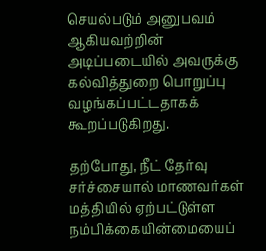செயல்படும் அனுபவம் ஆகியவற்றின் அடிப்படையில் அவருக்கு கல்வித்துறை பொறுப்பு வழங்கப்பட்டதாகக் கூறப்படுகிறது.

தற்போது, நீட் தேர்வு சர்ச்சையால் மாணவர்கள் மத்தியில் ஏற்பட்டுள்ள நம்பிக்கையின்மையைப்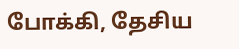போக்கி, தேசிய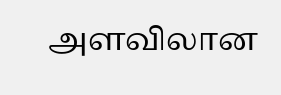அளவிலான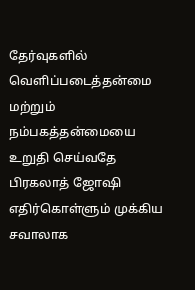தேர்வுகளில் வெளிப்படைத்தன்மை மற்றும் நம்பகத்தன்மையை உறுதி செய்வதே பிரகலாத் ஜோஷி எதிர்கொள்ளும் முக்கிய சவாலாக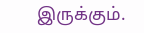இருக்கும்.